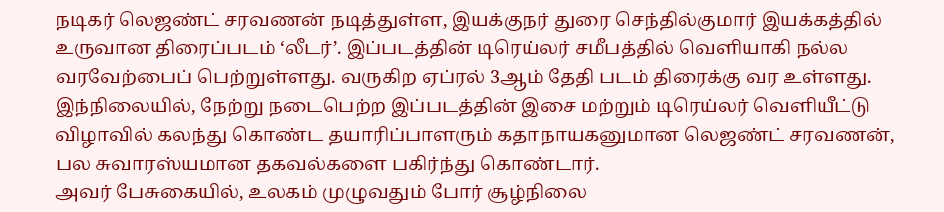நடிகர் லெஜண்ட் சரவணன் நடித்துள்ள, இயக்குநர் துரை செந்தில்குமார் இயக்கத்தில் உருவான திரைப்படம் ‘லீடர்’. இப்படத்தின் டிரெய்லர் சமீபத்தில் வெளியாகி நல்ல வரவேற்பைப் பெற்றுள்ளது. வருகிற ஏப்ரல் 3ஆம் தேதி படம் திரைக்கு வர உள்ளது. இந்நிலையில், நேற்று நடைபெற்ற இப்படத்தின் இசை மற்றும் டிரெய்லர் வெளியீட்டு விழாவில் கலந்து கொண்ட தயாரிப்பாளரும் கதாநாயகனுமான லெஜண்ட் சரவணன், பல சுவாரஸ்யமான தகவல்களை பகிர்ந்து கொண்டார்.
அவர் பேசுகையில், உலகம் முழுவதும் போர் சூழ்நிலை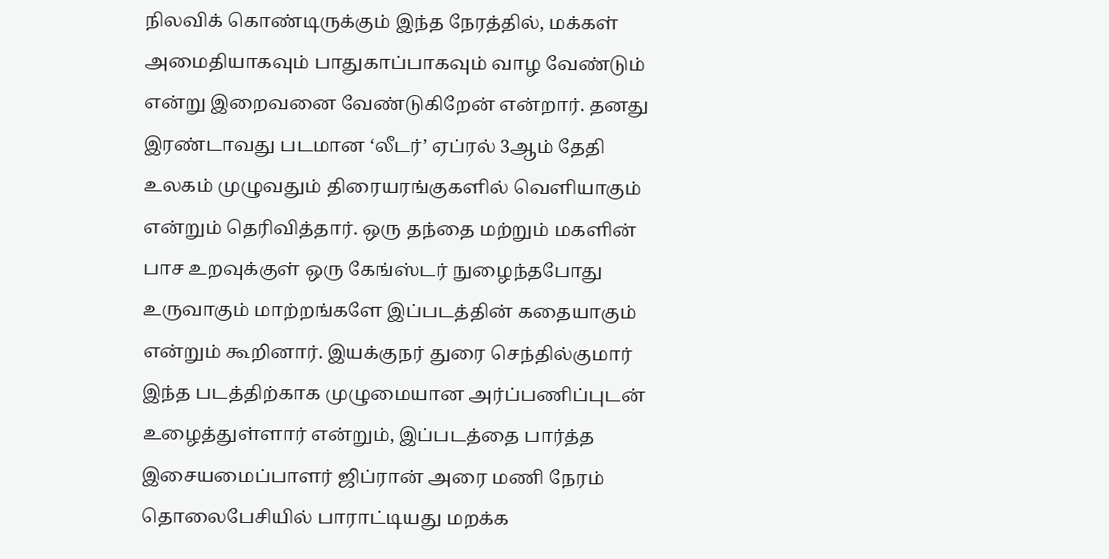நிலவிக் கொண்டிருக்கும் இந்த நேரத்தில், மக்கள் அமைதியாகவும் பாதுகாப்பாகவும் வாழ வேண்டும் என்று இறைவனை வேண்டுகிறேன் என்றார். தனது இரண்டாவது படமான ‘லீடர்’ ஏப்ரல் 3ஆம் தேதி உலகம் முழுவதும் திரையரங்குகளில் வெளியாகும் என்றும் தெரிவித்தார். ஒரு தந்தை மற்றும் மகளின் பாச உறவுக்குள் ஒரு கேங்ஸ்டர் நுழைந்தபோது உருவாகும் மாற்றங்களே இப்படத்தின் கதையாகும் என்றும் கூறினார். இயக்குநர் துரை செந்தில்குமார் இந்த படத்திற்காக முழுமையான அர்ப்பணிப்புடன் உழைத்துள்ளார் என்றும், இப்படத்தை பார்த்த இசையமைப்பாளர் ஜிப்ரான் அரை மணி நேரம் தொலைபேசியில் பாராட்டியது மறக்க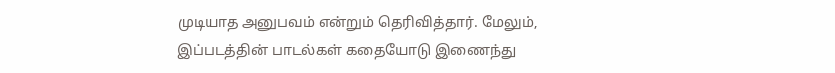முடியாத அனுபவம் என்றும் தெரிவித்தார். மேலும், இப்படத்தின் பாடல்கள் கதையோடு இணைந்து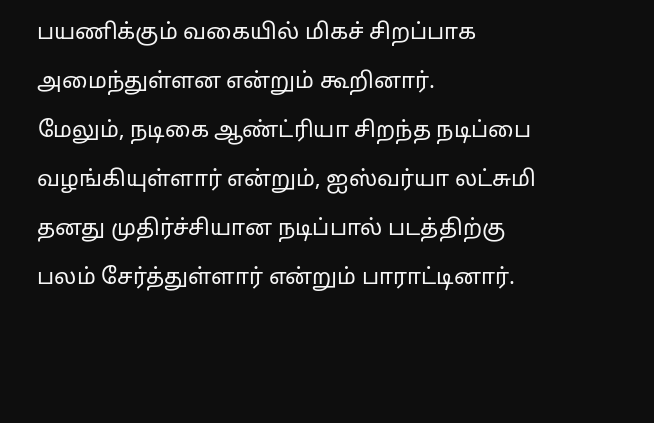பயணிக்கும் வகையில் மிகச் சிறப்பாக அமைந்துள்ளன என்றும் கூறினார்.
மேலும், நடிகை ஆண்ட்ரியா சிறந்த நடிப்பை வழங்கியுள்ளார் என்றும், ஐஸ்வர்யா லட்சுமி தனது முதிர்ச்சியான நடிப்பால் படத்திற்கு பலம் சேர்த்துள்ளார் என்றும் பாராட்டினார்.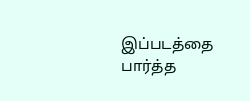இப்படத்தை பார்த்த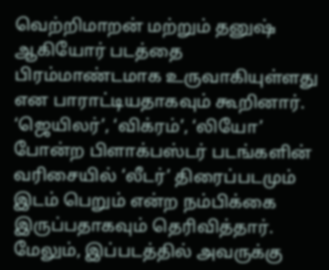வெற்றிமாறன் மற்றும் தனுஷ் ஆகியோர் படத்தை பிரம்மாண்டமாக உருவாகியுள்ளது என பாராட்டியதாகவும் கூறினார். ‘ஜெயிலர்’, ‘விக்ரம்’, ‘லியோ’ போன்ற பிளாக்பஸ்டர் படங்களின் வரிசையில் ‘லீடர்’ திரைப்படமும் இடம் பெறும் என்ற நம்பிக்கை இருப்பதாகவும் தெரிவித்தார். மேலும், இப்படத்தில் அவருக்கு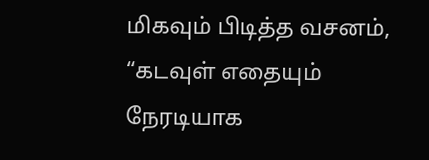மிகவும் பிடித்த வசனம், “கடவுள் எதையும் நேரடியாக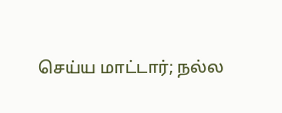செய்ய மாட்டார்; நல்ல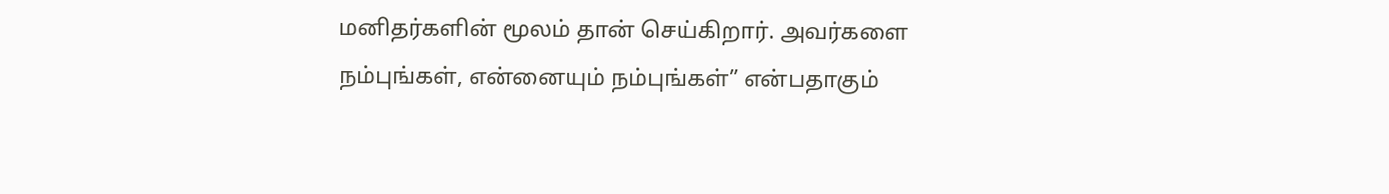மனிதர்களின் மூலம் தான் செய்கிறார். அவர்களை நம்புங்கள், என்னையும் நம்புங்கள்” என்பதாகும்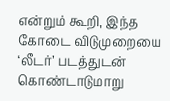என்றும் கூறி, இந்த கோடை விடுமுறையை ‘லீடர்’ படத்துடன் கொண்டாடுமாறு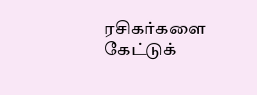ரசிகர்களை கேட்டுக்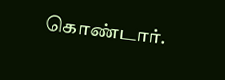கொண்டார்.